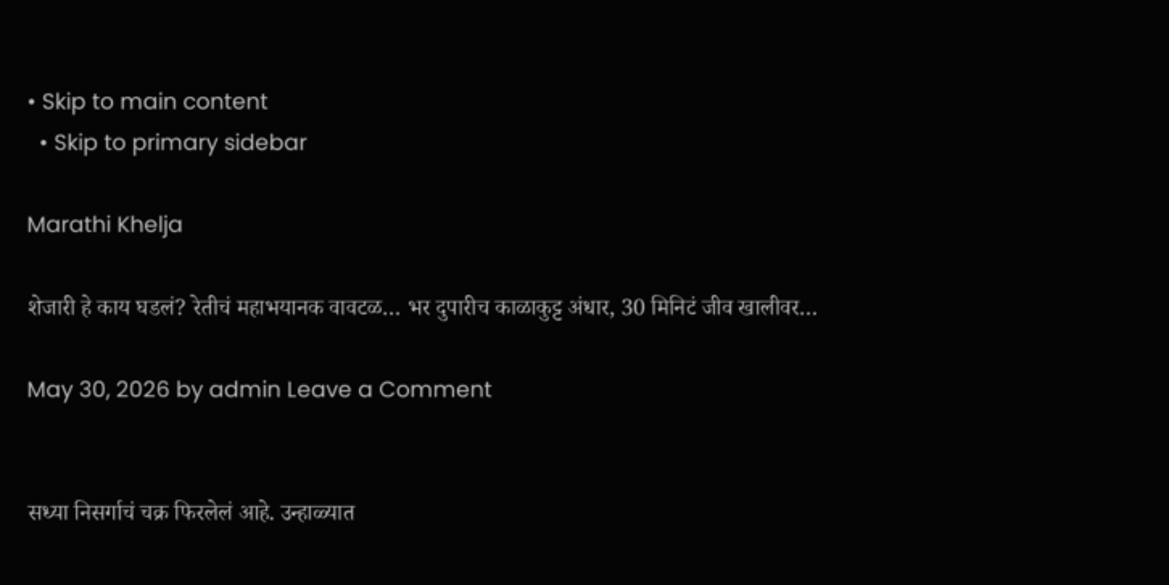• Skip to main content
  • Skip to primary sidebar

Marathi Khelja

शेजारी हे काय घडलं? रेतीचं महाभयानक वावटळ… भर दुपारीच काळाकुट्ट अंधार, 30 मिनिटं जीव खालीवर…

May 30, 2026 by admin Leave a Comment


सध्या निसर्गाचं चक्र फिरलेलं आहे. उन्हाळ्यात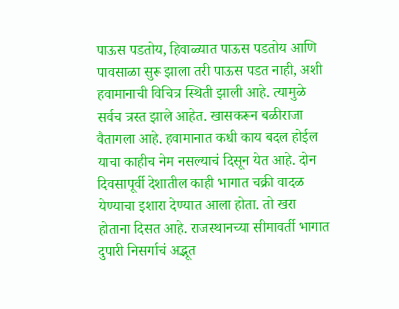पाऊस पडतोय, हिवाळ्यात पाऊस पडतोय आणि पावसाळा सुरू झाला तरी पाऊस पडत नाही, अशी हवामानाची विचित्र स्थिती झाली आहे. त्यामुळे सर्वच त्रस्त झाले आहेत. खासकरून बळीराजा वैतागला आहे. हवामानात कधी काय बदल होईल याचा काहीच नेम नसल्याचं दिसून येत आहे. दोन दिवसापूर्वी देशातील काही भागात चक्री वादळ येण्याचा इशारा देण्यात आला होता. तो खरा होताना दिसत आहे. राजस्थानच्या सीमावर्ती भागात दुपारी निसर्गाचं अद्भूत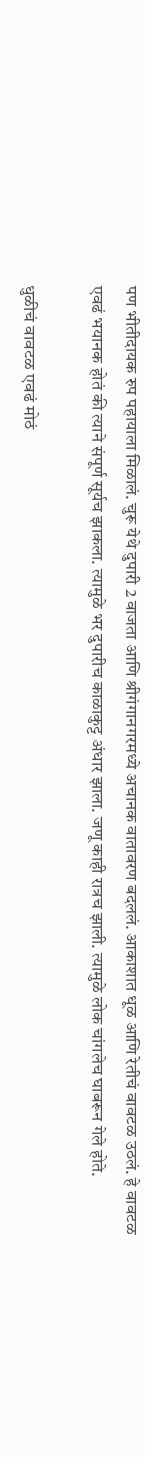पण भीतीदायक रुप पहायाला मिळालं. चुरू येथे दुपारी 2 वाजता आणि श्रीगंगानगरमध्ये अचानक वातावरण बदललं. आकाशात धूळ आणि रेतीचं वावटळ उठलं. हे वावटळ एवढं भयानक होतं की त्याने संपूर्ण सूर्यच झाकला. त्यामुळे भर दुपारीच काळाकुट्ट अंधार झाला. जणू काही रात्रच झाली. त्यामुळे लोक चांगलेच घाबरून गेले होते.

धुळीचं वावटळ एवढं मोठं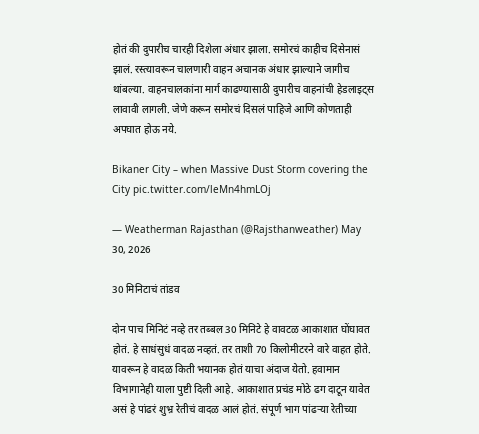होतं की दुपारीच चारही दिशेला अंधार झाला. समोरचं काहीच दिसेनासं झालं. रस्त्यावरून चालणारी वाहन अचानक अंधार झाल्याने जागीच थांबल्या. वाहनचालकांना मार्ग काढण्यासाठी दुपारीच वाहनांची हेडलाइट्स लावावी लागली. जेणे करून समोरचं दिसलं पाहिजे आणि कोणताही अपघात होऊ नये.

Bikaner City – when Massive Dust Storm covering the City pic.twitter.com/leMn4hmLOj

— Weatherman Rajasthan (@Rajsthanweather) May 30, 2026

30 मिनिटाचं तांडव

दोन पाच मिनिटं नव्हे तर तब्बल 30 मिनिटे हे वावटळ आकाशात घोंघावत होतं. हे साधंसुधं वादळ नव्हतं. तर ताशी 70 किलोमीटरने वारे वाहत होते. यावरून हे वादळ किती भयानक होतं याचा अंदाज येतो. हवामान विभागानेही याला पुष्टी दिली आहे. आकाशात प्रचंड मोठे ढग दाटून यावेत असं हे पांढरं शुभ्र रेतीचं वादळ आलं होतं. संपूर्ण भाग पांढऱ्या रेतीच्या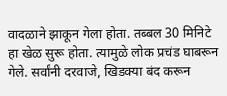वादळाने झाकून गेला होता. तब्बल 30 मिनिटे हा खेळ सुरू होता. त्यामुळे लोक प्रचंड घाबरून गेले. सर्वांनी दरवाजे, खिडक्या बंद करून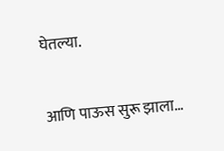घेतल्या.

आणि पाऊस सुरू झाला…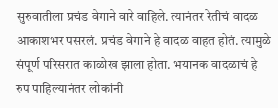सुरुवातीला प्रचंड वेगाने वारे वाहिले. त्यानंतर रेतीचं वादळ आकाशभर पसरलं. प्रचंड वेगाने हे वादळ वाहत होतं. त्यामुळे संपूर्ण परिसरात काळोख झाला होता. भयानक वादळाचं हे रुप पाहिल्यानंतर लोकांनी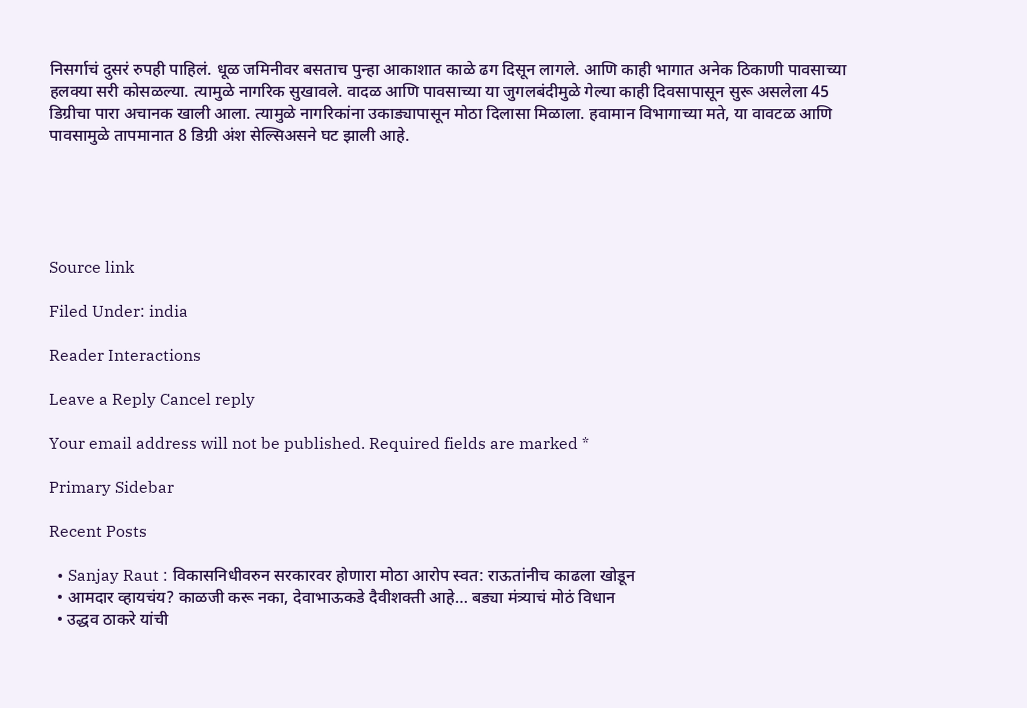निसर्गाचं दुसरं रुपही पाहिलं. धूळ जमिनीवर बसताच पुन्हा आकाशात काळे ढग दिसून लागले. आणि काही भागात अनेक ठिकाणी पावसाच्या हलक्या सरी कोसळल्या. त्यामुळे नागरिक सुखावले. वादळ आणि पावसाच्या या जुगलबंदीमुळे गेल्या काही दिवसापासून सुरू असलेला 45 डिग्रीचा पारा अचानक खाली आला. त्यामुळे नागरिकांना उकाड्यापासून मोठा दिलासा मिळाला. हवामान विभागाच्या मते, या वावटळ आणि पावसामुळे तापमानात 8 डिग्री अंश सेल्सिअसने घट झाली आहे.





Source link

Filed Under: india

Reader Interactions

Leave a Reply Cancel reply

Your email address will not be published. Required fields are marked *

Primary Sidebar

Recent Posts

  • Sanjay Raut : विकासनिधीवरुन सरकारवर होणारा मोठा आरोप स्वत: राऊतांनीच काढला खोडून
  • आमदार व्हायचंय? काळजी करू नका, देवाभाऊकडे दैवीशक्ती आहे… बड्या मंत्र्याचं मोठं विधान
  • उद्धव ठाकरे यांची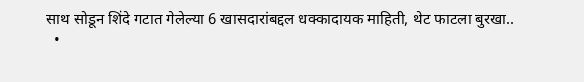साथ सोडून शिंदे गटात गेलेल्या 6 खासदारांबद्दल धक्कादायक माहिती, थेट फाटला बुरखा..
  •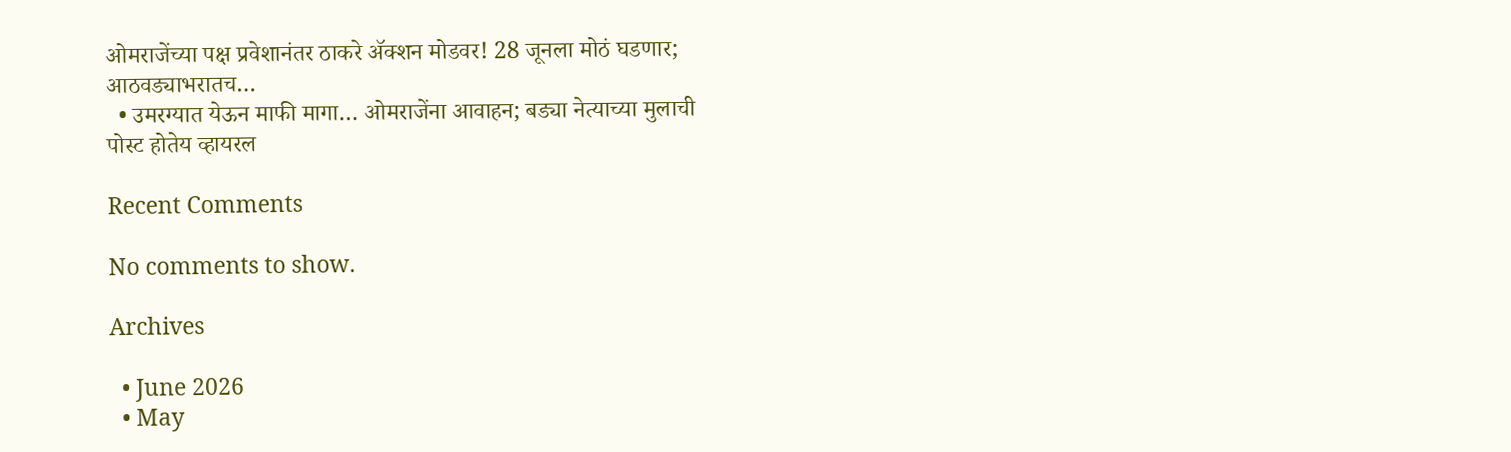ओमराजेंच्या पक्ष प्रवेशानंतर ठाकरे अ‍ॅक्शन मोडवर! 28 जूनला मोठं घडणार; आठवड्याभरातच…
  • उमरग्यात येऊन माफी मागा… ओमराजेंना आवाहन; बड्या नेत्याच्या मुलाची पोस्ट होतेय व्हायरल

Recent Comments

No comments to show.

Archives

  • June 2026
  • May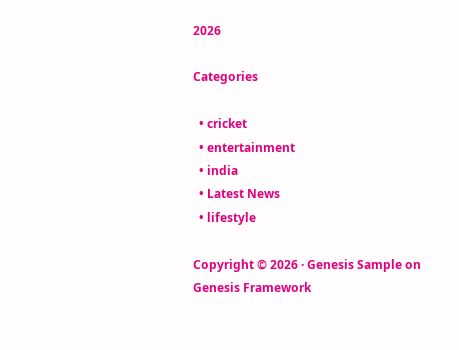2026

Categories

  • cricket
  • entertainment
  • india
  • Latest News
  • lifestyle

Copyright © 2026 · Genesis Sample on Genesis Framework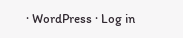· WordPress · Log in